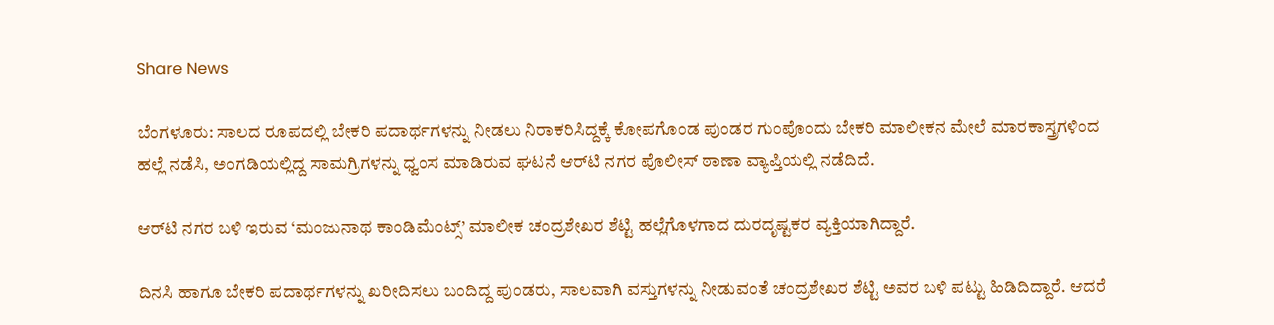Share News

ಬೆಂಗಳೂರು: ಸಾಲದ ರೂಪದಲ್ಲಿ ಬೇಕರಿ ಪದಾರ್ಥಗಳನ್ನು ನೀಡಲು ನಿರಾಕರಿಸಿದ್ದಕ್ಕೆ ಕೋಪಗೊಂಡ ಪುಂಡರ ಗುಂಪೊಂದು ಬೇಕರಿ ಮಾಲೀಕನ ಮೇಲೆ ಮಾರಕಾಸ್ತ್ರಗಳಿಂದ ಹಲ್ಲೆ ನಡೆಸಿ, ಅಂಗಡಿಯಲ್ಲಿದ್ದ ಸಾಮಗ್ರಿಗಳನ್ನು ಧ್ವಂಸ ಮಾಡಿರುವ ಘಟನೆ ಆರ್‌ಟಿ ನಗರ ಪೊಲೀಸ್ ಠಾಣಾ ವ್ಯಾಪ್ತಿಯಲ್ಲಿ ನಡೆದಿದೆ.

ಆರ್‌ಟಿ ನಗರ ಬಳಿ ಇರುವ ‘ಮಂಜುನಾಥ ಕಾಂಡಿಮೆಂಟ್ಸ್’ ಮಾಲೀಕ ಚಂದ್ರಶೇಖರ ಶೆಟ್ಟಿ ಹಲ್ಲೆಗೊಳಗಾದ ದುರದೃಷ್ಟಕರ ವ್ಯಕ್ತಿಯಾಗಿದ್ದಾರೆ.

ದಿನಸಿ ಹಾಗೂ ಬೇಕರಿ ಪದಾರ್ಥಗಳನ್ನು ಖರೀದಿಸಲು ಬಂದಿದ್ದ ಪುಂಡರು, ಸಾಲವಾಗಿ ವಸ್ತುಗಳನ್ನು ನೀಡುವಂತೆ ಚಂದ್ರಶೇಖರ ಶೆಟ್ಟಿ ಅವರ ಬಳಿ ಪಟ್ಟು ಹಿಡಿದಿದ್ದಾರೆ. ಆದರೆ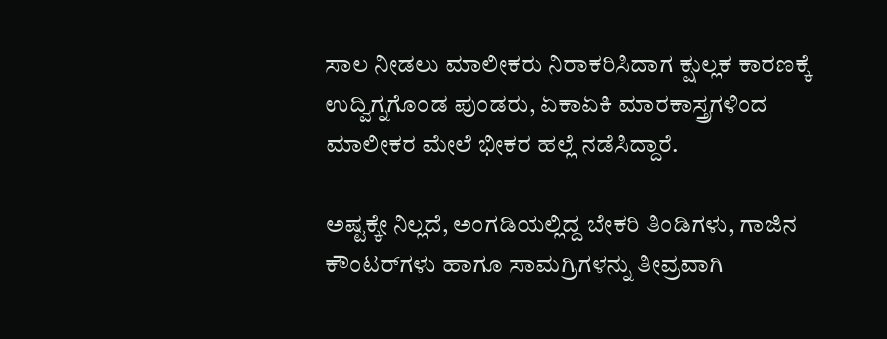ಸಾಲ ನೀಡಲು ಮಾಲೀಕರು ನಿರಾಕರಿಸಿದಾಗ ಕ್ಷುಲ್ಲಕ ಕಾರಣಕ್ಕೆ ಉದ್ವಿಗ್ನಗೊಂಡ ಪುಂಡರು, ಏಕಾಏಕಿ ಮಾರಕಾಸ್ತ್ರಗಳಿಂದ ಮಾಲೀಕರ ಮೇಲೆ ಭೀಕರ ಹಲ್ಲೆ ನಡೆಸಿದ್ದಾರೆ.

ಅಷ್ಟಕ್ಕೇ ನಿಲ್ಲದೆ, ಅಂಗಡಿಯಲ್ಲಿದ್ದ ಬೇಕರಿ ತಿಂಡಿಗಳು, ಗಾಜಿನ ಕೌಂಟರ್‌ಗಳು ಹಾಗೂ ಸಾಮಗ್ರಿಗಳನ್ನು ತೀವ್ರವಾಗಿ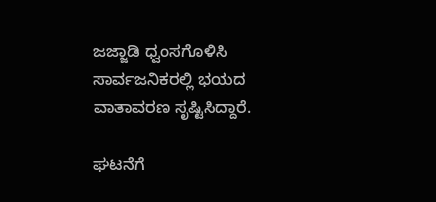ಜಜ್ಜಾಡಿ ಧ್ವಂಸಗೊಳಿಸಿ ಸಾರ್ವಜನಿಕರಲ್ಲಿ ಭಯದ ವಾತಾವರಣ ಸೃಷ್ಟಿಸಿದ್ದಾರೆ.

ಘಟನೆಗೆ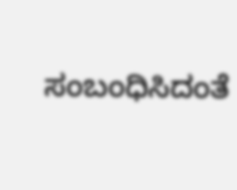ಸಂಬಂಧಿಸಿದಂತೆ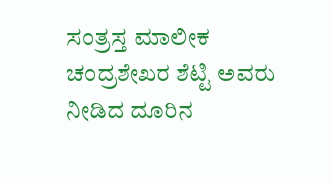ಸಂತ್ರಸ್ತ ಮಾಲೀಕ ಚಂದ್ರಶೇಖರ ಶೆಟ್ಟಿ ಅವರು ನೀಡಿದ ದೂರಿನ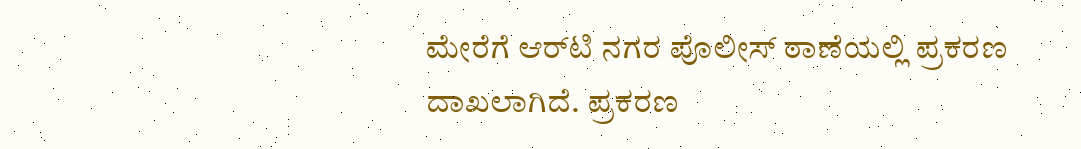ಮೇರೆಗೆ ಆರ್‌ಟಿ ನಗರ ಪೊಲೀಸ್ ಠಾಣೆಯಲ್ಲಿ ಪ್ರಕರಣ ದಾಖಲಾಗಿದೆ. ಪ್ರಕರಣ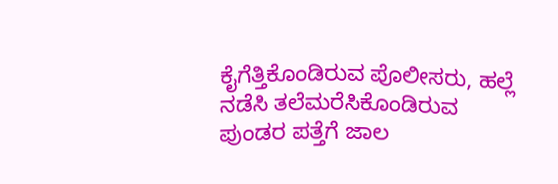ಕೈಗೆತ್ತಿಕೊಂಡಿರುವ ಪೊಲೀಸರು, ಹಲ್ಲೆ ನಡೆಸಿ ತಲೆಮರೆಸಿಕೊಂಡಿರುವ ಪುಂಡರ ಪತ್ತೆಗೆ ಜಾಲ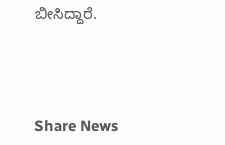ಬೀಸಿದ್ದಾರೆ.




Share News